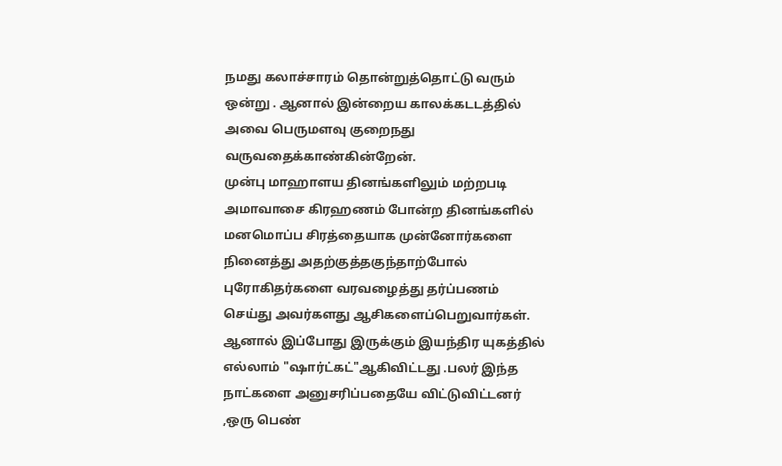நமது கலாச்சாரம் தொன்றுத்தொட்டு வரும் ஒன்று . ஆனால் இன்றைய காலக்கடடத்தில் அவை பெருமளவு குறைநது வருவதைக்காண்கின்றேன்.
முன்பு மாஹாளய தினங்களிலும் மற்றபடி அமாவாசை கிரஹணம் போன்ற தினங்களில் மனமொப்ப சிரத்தையாக முன்னோர்களை நினைத்து அதற்குத்தகுந்தாற்போல் புரோகிதர்களை வரவழைத்து தர்ப்பணம் செய்து அவர்களது ஆசிகளைப்பெறுவார்கள். ஆனால் இப்போது இருக்கும் இயந்திர யுகத்தில் எல்லாம் "ஷார்ட்கட்"ஆகிவிட்டது .பலர் இந்த நாட்களை அனுசரிப்பதையே விட்டுவிட்டனர் ,ஒரு பெண்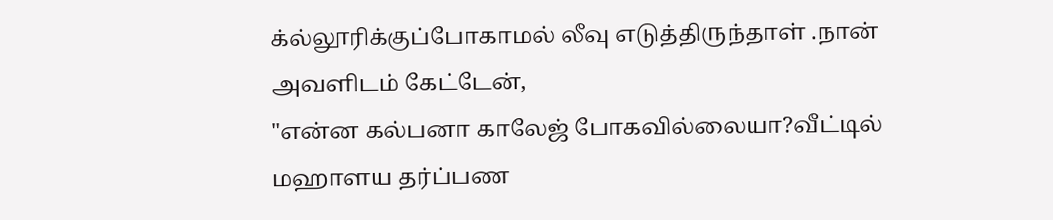க்ல்லூரிக்குப்போகாமல் லீவு எடுத்திருந்தாள் .நான் அவளிடம் கேட்டேன்,
"என்ன கல்பனா காலேஜ் போகவில்லையா?வீட்டில் மஹாளய தர்ப்பண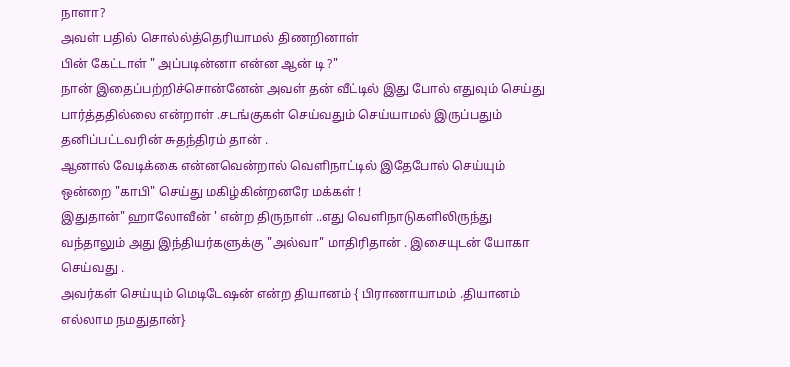நாளா?
அவள் பதில் சொல்ல்த்தெரியாமல் திணறினாள்
பின் கேட்டாள் " அப்படின்னா என்ன ஆன் டி ?"
நான் இதைப்பற்றிச்சொன்னேன் அவள் தன் வீட்டில் இது போல் எதுவும் செய்து பார்த்ததில்லை என்றாள் .சடங்குகள் செய்வதும் செய்யாமல் இருப்பதும் தனிப்பட்டவரின் சுதந்திரம் தான் .
ஆனால் வேடிக்கை என்னவென்றால் வெளிநாட்டில் இதேபோல் செய்யும் ஒன்றை "காபி" செய்து மகிழ்கின்றனரே மக்கள் !
இதுதான்" ஹாலோவீன் ' என்ற திருநாள் ..எது வெளிநாடுகளிலிருந்து வந்தாலும் அது இந்தியர்களுக்கு "அல்வா" மாதிரிதான் . இசையுடன் யோகா செய்வது .
அவர்கள் செய்யும் மெடிடேஷன் என்ற தியானம் { பிராணாயாமம் .தியானம் எல்லாம நமதுதான்}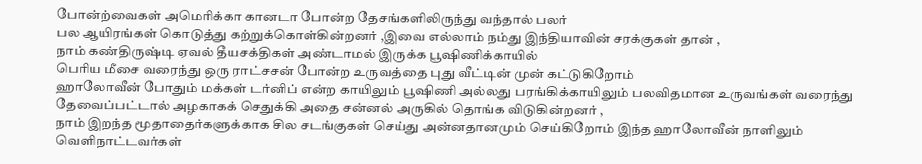போன்ற்வைகள் அமெரிக்கா கானடா போன்ற தேசங்களிலிருந்து வந்தால் பலர்
பல ஆயிரங்கள் கொடுத்து கற்றுக்கொள்கின்றனர் ,இவை எல்லாம் நம்து இந்தியாவின் சரக்குகள் தான் ,
நாம் கண்திருஷ்டி ஏவல் தீயசக்திகள் அண்டாமல் இருக்க பூஷிணிக்காயில்
பெரிய மீசை வரைந்து ஒரு ராட்சசன் போன்ற உருவத்தை புது வீட்டின் முன் கட்டுகிறோம்
ஹாலோவீன் போதும் மக்கள் டர்னிப் என்ற காயிலும் பூஷிணி அல்லது பரங்கிக்காயிலும் பலவிதமான உருவங்கள் வரைந்து தேவைப்பட்டால் அழகாகக் செதுக்கி அதை சன்னல் அருகில் தொங்க விடுகின்றனர் ,
நாம் இறந்த மூதாதைர்களுக்காக சில சடங்குகள் செய்து அன்னதானமும் செய்கிறோம் இந்த ஹாலோவீன் நாளிலும் வெளிநாட்டவர்கள்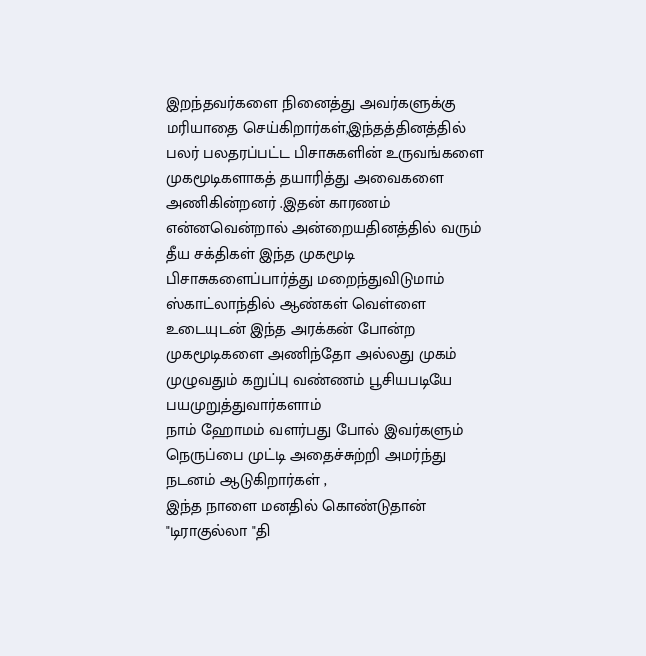இறந்தவர்களை நினைத்து அவர்களுக்கு மரியாதை செய்கிறார்கள்,இந்தத்தினத்தில் பலர் பலதரப்பட்ட பிசாசுகளின் உருவங்களை முகமூடிகளாகத் தயாரித்து அவைகளை அணிகின்றனர் .இதன் காரணம் என்னவென்றால் அன்றையதினத்தில் வரும் தீய சக்திகள் இந்த முகமூடி பிசாசுகளைப்பார்த்து மறைந்துவிடுமாம்
ஸ்காட்லாந்தில் ஆண்கள் வெள்ளை உடையுடன் இந்த அரக்கன் போன்ற முகமூடிகளை அணிந்தோ அல்லது முகம் முழுவதும் கறுப்பு வண்ணம் பூசியபடியே பயமுறுத்துவார்களாம்
நாம் ஹோமம் வளர்பது போல் இவர்களும் நெருப்பை முட்டி அதைச்சுற்றி அமர்ந்து நடனம் ஆடுகிறார்கள் ,
இந்த நாளை மனதில் கொண்டுதான் "டிராகுல்லா "தி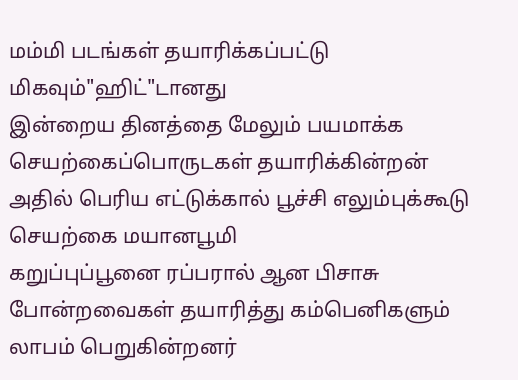மம்மி படங்கள் தயாரிக்கப்பட்டு மிகவும்"ஹிட்"டானது
இன்றைய தினத்தை மேலும் பயமாக்க செயற்கைப்பொருடகள் தயாரிக்கின்றன்
அதில் பெரிய எட்டுக்கால் பூச்சி எலும்புக்கூடு செயற்கை மயானபூமி
கறுப்புப்பூனை ரப்பரால் ஆன பிசாசு போன்றவைகள் தயாரித்து கம்பெனிகளும்
லாபம் பெறுகின்றனர்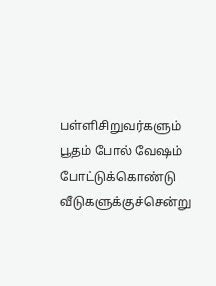பள்ளிசிறுவர்களும் பூதம் போல் வேஷம் போட்டுக்கொண்டு வீடுகளுக்குச்சென்று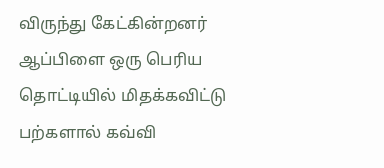விருந்து கேட்கின்றனர்
ஆப்பிளை ஒரு பெரிய தொட்டியில் மிதக்கவிட்டு பற்களால் கவ்வி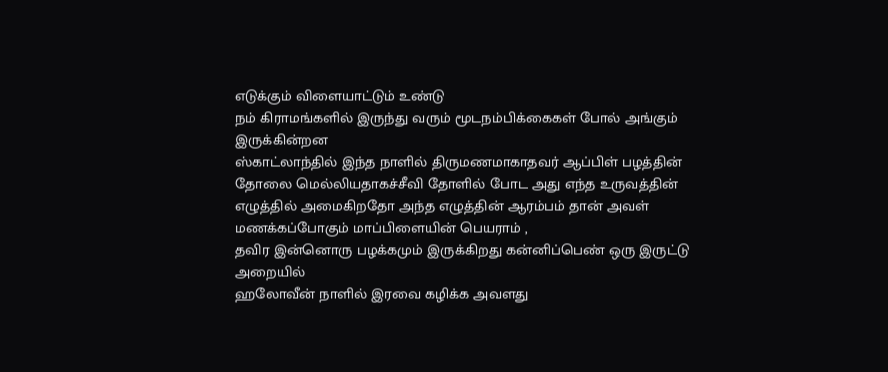எடுக்கும் விளையாட்டும் உண்டு
நம் கிராமங்களில் இருந்து வரும் மூடநம்பிக்கைகள் போல் அங்கும் இருக்கின்றன
ஸ்காட்லாந்தில் இந்த நாளில் திருமணமாகாதவர் ஆப்பிள் பழத்தின் தோலை மெல்லியதாகச்சீவி தோளில் போட அது எந்த உருவத்தின் எழுத்தில் அமைகிறதோ அந்த எழுத்தின் ஆரம்பம் தான் அவள் மணக்கப்போகும் மாப்பிளையின் பெயராம் ,
தவிர இன்னொரு பழக்கமும் இருக்கிறது கன்னிப்பெண் ஒரு இருட்டு அறையில்
ஹலோவீன் நாளில் இரவை கழிக்க அவளது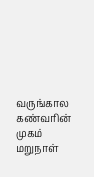வருங்கால கண்வரின் முகம்
மறுநாள்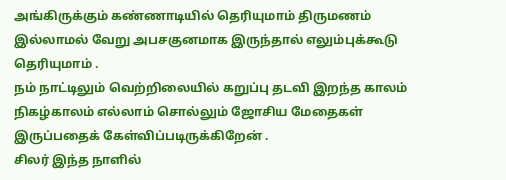அங்கிருக்கும் கண்ணாடியில் தெரியுமாம் திருமணம் இல்லாமல் வேறு அபசகுனமாக இருந்தால் எலும்புக்கூடு தெரியுமாம் .
நம் நாட்டிலும் வெற்றிலையில் கறுப்பு தடவி இறந்த காலம் நிகழ்காலம் எல்லாம் சொல்லும் ஜோசிய மேதைகள் இருப்பதைக் கேள்விப்படிருக்கிறேன் .
சிலர் இந்த நாளில்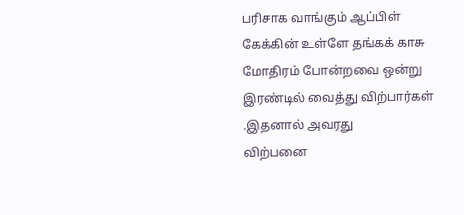பரிசாக வாங்கும் ஆப்பிள் கேக்கின் உள்ளே தங்கக் காசு
மோதிரம் போன்றவை ஒன்று இரண்டில் வைத்து விற்பார்கள் .இதனால் அவரது
விற்பனை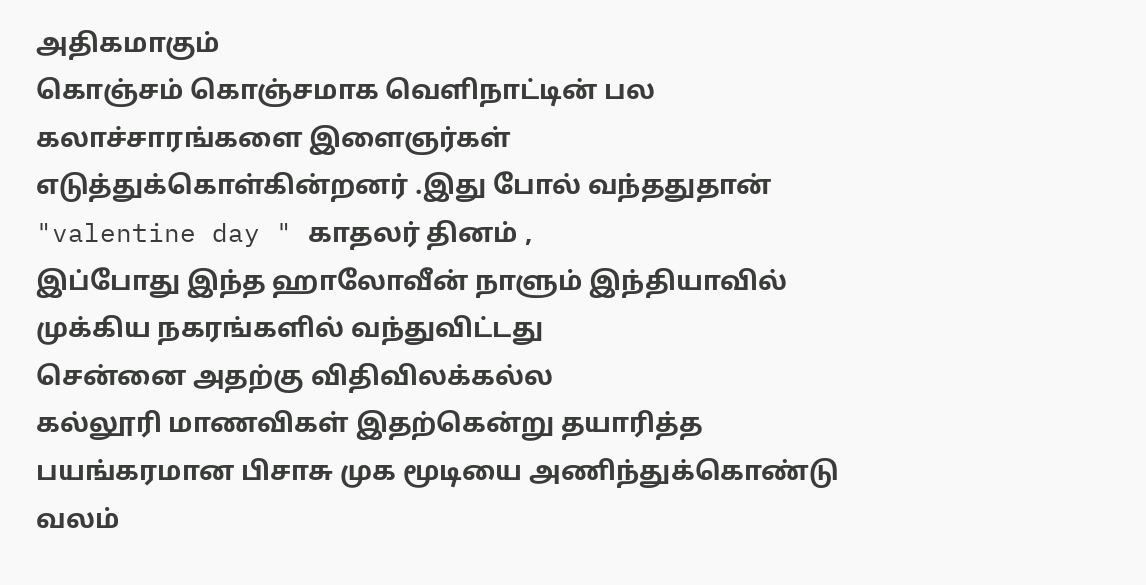அதிகமாகும்
கொஞ்சம் கொஞ்சமாக வெளிநாட்டின் பல
கலாச்சாரங்களை இளைஞர்கள் எடுத்துக்கொள்கின்றனர் .இது போல் வந்ததுதான்
"valentine day " காதலர் தினம் ,
இப்போது இந்த ஹாலோவீன் நாளும் இந்தியாவில் முக்கிய நகரங்களில் வந்துவிட்டது
சென்னை அதற்கு விதிவிலக்கல்ல
கல்லூரி மாணவிகள் இதற்கென்று தயாரித்த
பயங்கரமான பிசாசு முக மூடியை அணிந்துக்கொண்டு வலம்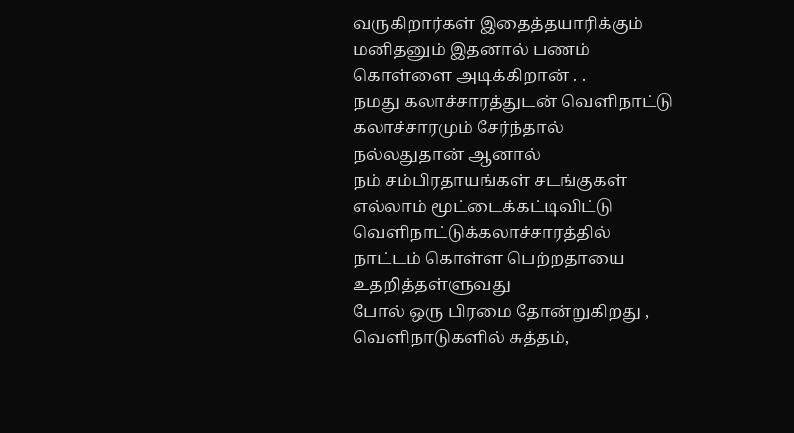வருகிறார்கள் இதைத்தயாரிக்கும் மனிதனும் இதனால் பணம்
கொள்ளை அடிக்கிறான் . .
நமது கலாச்சாரத்துடன் வெளிநாட்டு கலாச்சாரமும் சேர்ந்தால் நல்லதுதான் ஆனால்
நம் சம்பிரதாயங்கள் சடங்குகள் எல்லாம் மூட்டைக்கட்டிவிட்டு வெளிநாட்டுக்கலாச்சாரத்தில்
நாட்டம் கொள்ள பெற்றதாயை உதறித்தள்ளுவது
போல் ஒரு பிரமை தோன்றுகிறது ,
வெளிநாடுகளில் சுத்தம்,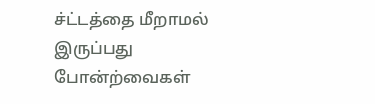ச்ட்டத்தை மீறாமல் இருப்பது போன்ற்வைகள்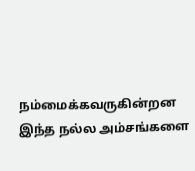நம்மைக்கவருகின்றன
இந்த நல்ல அம்சங்களை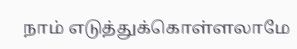நாம் எடுத்துக்கொள்ளலாமே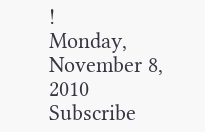!
Monday, November 8, 2010
Subscribe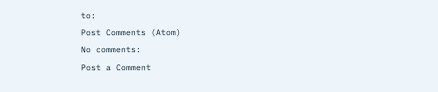to:
Post Comments (Atom)
No comments:
Post a Comment